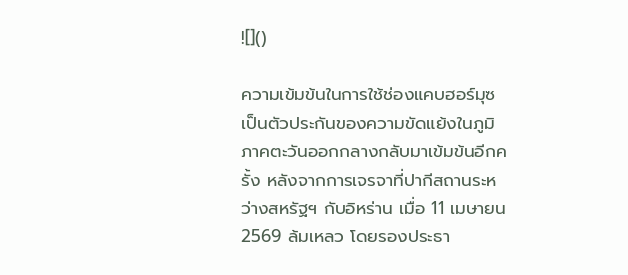![]()

ความเข้มข้นในการใช้ช่องแคบฮอร์มุซเป็นตัวประกันของความขัดแย้งในภูมิภาคตะวันออกกลางกลับมาเข้มข้นอีกครั้ง หลังจากการเจรจาที่ปากีสถานระหว่างสหรัฐฯ กับอิหร่าน เมื่อ 11 เมษายน 2569 ล้มเหลว โดยรองประธา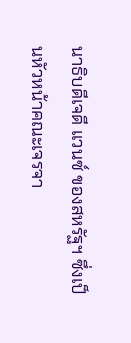นาธิบดีเจดี แวนซ์ ของสหรัฐฯ ซึ่งเป็นหัวหน้าคณะเจรจา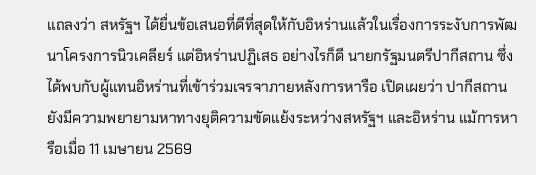แถลงว่า สหรัฐฯ ได้ยื่นข้อเสนอที่ดีที่สุดให้กับอิหร่านแล้วในเรื่องการระงับการพัฒนาโครงการนิวเคลียร์ แต่อิหร่านปฏิเสธ อย่างไรก็ดี นายกรัฐมนตรีปากีสถาน ซึ่งได้พบกับผู้แทนอิหร่านที่เข้าร่วมเจรจาภายหลังการหารือ เปิดเผยว่า ปากีสถานยังมีความพยายามหาทางยุติความขัดแย้งระหว่างสหรัฐฯ และอิหร่าน แม้การหารือเมื่อ 11 เมษายน 2569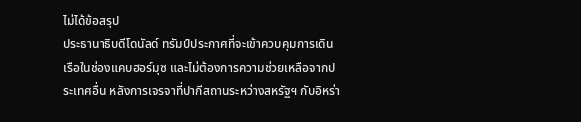ไม่ได้ข้อสรุป
ประธานาธิบดีโดนัลด์ ทรัมป์ประกาศที่จะเข้าควบคุมการเดินเรือในช่องแคบฮอร์มุซ และไม่ต้องการความช่วยเหลือจากประเทศอื่น หลังการเจรจาที่ปากีสถานระหว่างสหรัฐฯ กับอิหร่า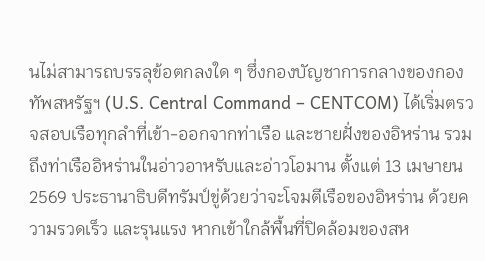นไม่สามารถบรรลุข้อตกลงใด ๆ ซึ่งกองบัญชาการกลางของกองทัพสหรัฐฯ (U.S. Central Command – CENTCOM) ได้เริ่มตรวจสอบเรือทุกลำที่เข้า-ออกจากท่าเรือ และชายฝั่งของอิหร่าน รวมถึงท่าเรืออิหร่านในอ่าวอาหรับและอ่าวโอมาน ตั้งแต่ 13 เมษายน 2569 ประธานาธิบดีทรัมป์ขู่ด้วยว่าจะโจมตีเรือของอิหร่าน ด้วยความรวดเร็ว และรุนแรง หากเข้าใกล้พื้นที่ปิดล้อมของสห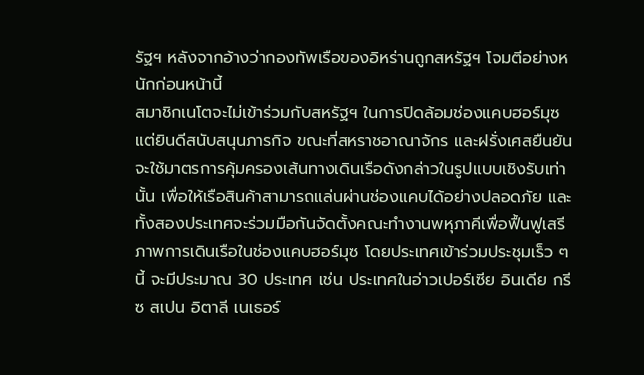รัฐฯ หลังจากอ้างว่ากองทัพเรือของอิหร่านถูกสหรัฐฯ โจมตีอย่างหนักก่อนหน้านี้
สมาชิกเนโตจะไม่เข้าร่วมกับสหรัฐฯ ในการปิดล้อมช่องแคบฮอร์มุซ แต่ยินดีสนับสนุนภารกิจ ขณะที่สหราชอาณาจักร และฝรั่งเศสยืนยันจะใช้มาตรการคุ้มครองเส้นทางเดินเรือดังกล่าวในรูปแบบเชิงรับเท่านั้น เพื่อให้เรือสินค้าสามารถแล่นผ่านช่องแคบได้อย่างปลอดภัย และทั้งสองประเทศจะร่วมมือกันจัดตั้งคณะทำงานพหุภาคีเพื่อฟื้นฟูเสรีภาพการเดินเรือในช่องแคบฮอร์มุซ โดยประเทศเข้าร่วมประชุมเร็ว ๆ นี้ จะมีประมาณ 30 ประเทศ เช่น ประเทศในอ่าวเปอร์เซีย อินเดีย กรีซ สเปน อิตาลี เนเธอร์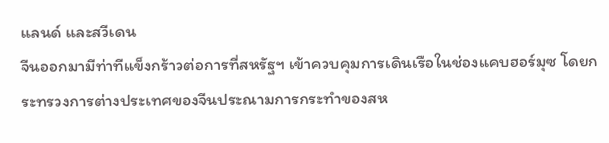แลนด์ และสวีเดน
จีนออกมามีท่าทีแข็งกร้าวต่อการที่สหรัฐฯ เข้าควบคุมการเดินเรือในช่องแคบฮอร์มุซ โดยกระทรวงการต่างประเทศของจีนประณามการกระทำของสห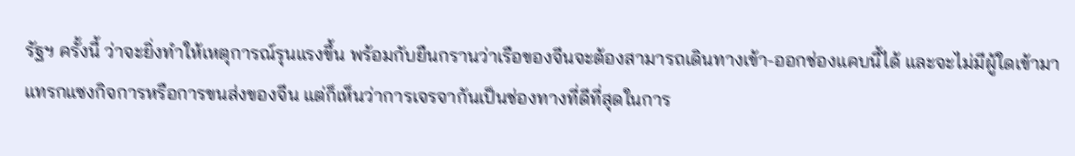รัฐฯ ครั้งนี้ ว่าจะยิ่งทำให้เหตุการณ์รุนแรงขึ้น พร้อมกับยืนกรานว่าเรือของจีนจะต้องสามารถเดินทางเข้า-ออกช่องแคบนี้ได้ และจะไม่มีผู้ใดเข้ามาแทรกแซงกิจการหรือการขนส่งของจีน แต่ก็เห็นว่าการเจรจากันเป็นช่องทางที่ดีที่สุดในการ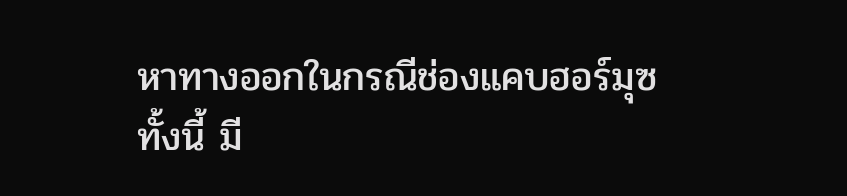หาทางออกในกรณีช่องแคบฮอร์มุซ
ทั้งนี้ มี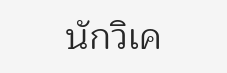นักวิเค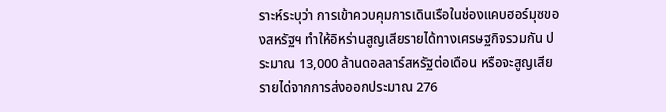ราะห์ระบุว่า การเข้าควบคุมการเดินเรือในช่องแคบฮอร์มุซของสหรัฐฯ ทำให้อิหร่านสูญเสียรายได้ทางเศรษฐกิจรวมกัน ประมาณ 13,000 ล้านดอลลาร์สหรัฐต่อเดือน หรือจะสูญเสียรายได่จากการส่งออกประมาณ 276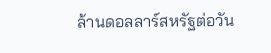ล้านดอลลาร์สหรัฐต่อวัน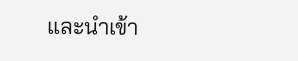และนำเข้า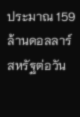ประมาณ 159 ล้านดอลลาร์สหรัฐต่อวัน